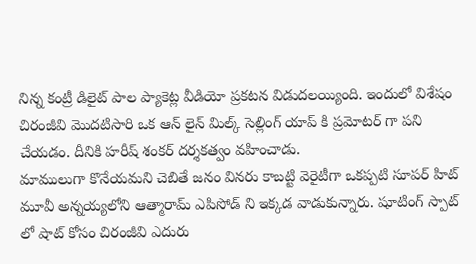నిన్న కంట్రీ డిలైట్ పాల ప్యాకెట్ల వీడియో ప్రకటన విడుదలయ్యింది. ఇందులో విశేషం చిరంజీవి మొదటిసారి ఒక ఆన్ లైన్ మిల్క్ సెల్లింగ్ యాప్ కి ప్రమోటర్ గా పని చేయడం. దీనికి హరీష్ శంకర్ దర్శకత్వం వహించాడు.
మాములుగా కొనేయమని చెబితే జనం వినరు కాబట్టి వెరైటీగా ఒకప్పటి సూపర్ హిట్ మూవీ అన్నయ్యలోని ఆత్మారామ్ ఎపిసోడ్ ని ఇక్కడ వాడుకున్నారు. షూటింగ్ స్పాట్ లో షాట్ కోసం చిరంజీవి ఎదురు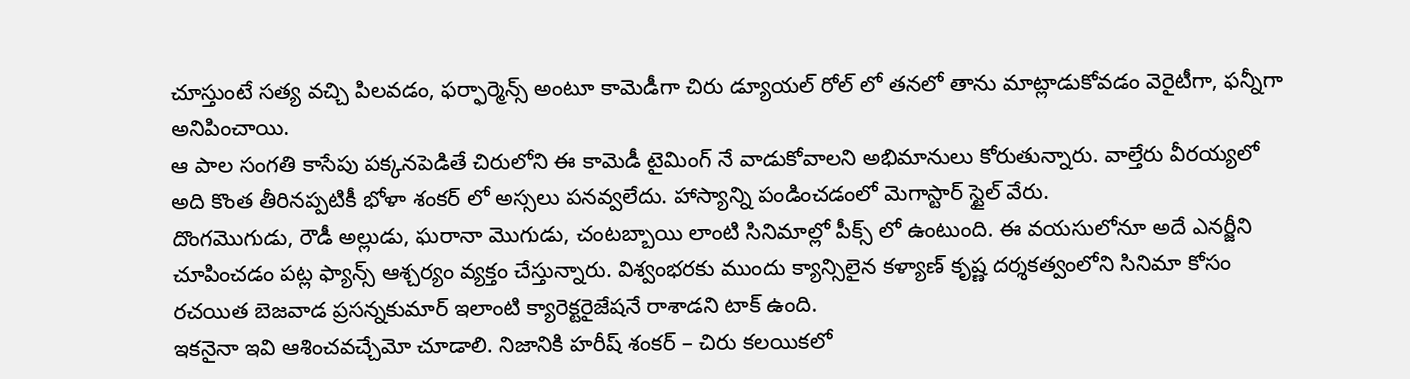చూస్తుంటే సత్య వచ్చి పిలవడం, ఫర్ఫార్మెన్స్ అంటూ కామెడీగా చిరు డ్యూయల్ రోల్ లో తనలో తాను మాట్లాడుకోవడం వెరైటీగా, ఫన్నీగా అనిపించాయి.
ఆ పాల సంగతి కాసేపు పక్కనపెడితే చిరులోని ఈ కామెడీ టైమింగ్ నే వాడుకోవాలని అభిమానులు కోరుతున్నారు. వాల్తేరు వీరయ్యలో అది కొంత తీరినప్పటికీ భోళా శంకర్ లో అస్సలు పనవ్వలేదు. హాస్యాన్ని పండించడంలో మెగాస్టార్ స్టైల్ వేరు.
దొంగమొగుడు, రౌడీ అల్లుడు, ఘరానా మొగుడు, చంటబ్బాయి లాంటి సినిమాల్లో పీక్స్ లో ఉంటుంది. ఈ వయసులోనూ అదే ఎనర్జీని చూపించడం పట్ల ఫ్యాన్స్ ఆశ్చర్యం వ్యక్తం చేస్తున్నారు. విశ్వంభరకు ముందు క్యాన్సిలైన కళ్యాణ్ కృష్ణ దర్శకత్వంలోని సినిమా కోసం రచయిత బెజవాడ ప్రసన్నకుమార్ ఇలాంటి క్యారెక్టరైజేషనే రాశాడని టాక్ ఉంది.
ఇకనైనా ఇవి ఆశించవచ్చేమో చూడాలి. నిజానికి హరీష్ శంకర్ – చిరు కలయికలో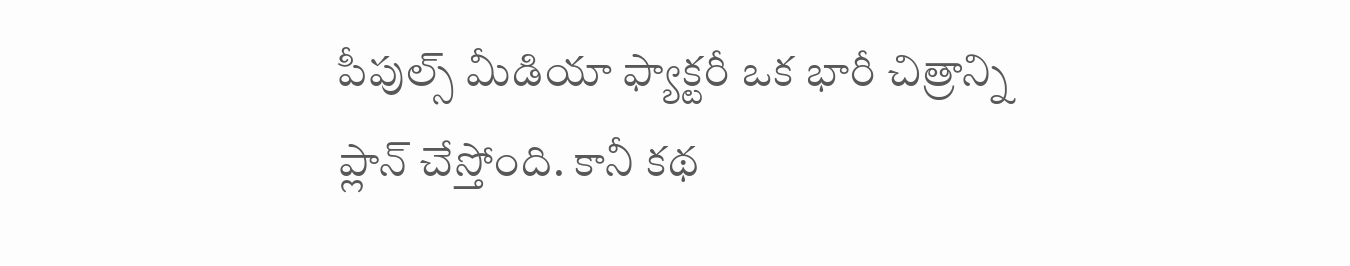పీపుల్స్ మీడియా ఫ్యాక్టరీ ఒక భారీ చిత్రాన్ని ప్లాన్ చేస్తోంది. కానీ కథ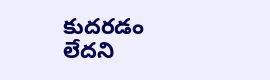కుదరడం లేదని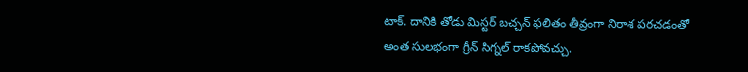టాక్. దానికి తోడు మిస్టర్ బచ్చన్ ఫలితం తీవ్రంగా నిరాశ పరచడంతో అంత సులభంగా గ్రీన్ సిగ్నల్ రాకపోవచ్చు.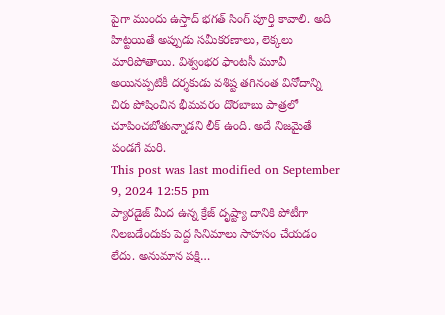పైగా ముందు ఉస్తాద్ భగత్ సింగ్ పూర్తి కావాలి. అది హిట్టయితే అప్పుడు సమీకరణాలు, లెక్కలు మారిపోతాయి. విశ్వంభర ఫాంటసీ మూవీ అయినప్పటికీ దర్శకుడు వశిష్ట తగినంత వినోదాన్ని చిరు పోషించిన భీమవరం దొరబాబు పాత్రలో చూపించబోతున్నాడని లీక్ ఉంది. అదే నిజమైతే పండగే మరి.
This post was last modified on September 9, 2024 12:55 pm
ప్యారడైజ్ మీద ఉన్న క్రేజ్ దృష్ట్యా దానికి పోటీగా నిలబడేందుకు పెద్ద సినిమాలు సాహసం చేయడం లేదు. అనుమాన పక్షి…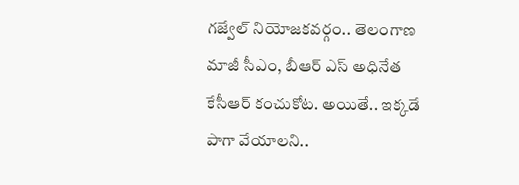గజ్వేల్ నియోజకవర్గం.. తెలంగాణ మాజీ సీఎం, బీఆర్ ఎస్ అధినేత కేసీఆర్ కంచుకోట. అయితే.. ఇక్కడే పాగా వేయాలని..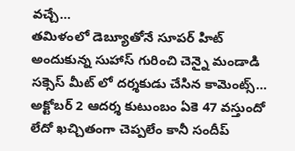వచ్చే…
తమిళంలో డెబ్యూతోనే సూపర్ హిట్ అందుకున్న సుహాస్ గురించి చెన్నై మండాడి సక్సెస్ మీట్ లో దర్శకుడు చేసిన కామెంట్స్…
అక్టోబర్ 2 ఆదర్శ కుటుంబం ఏకె 47 వస్తుందో లేదో ఖచ్చితంగా చెప్పలేం కానీ సందీప్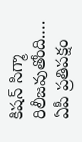కిషన్ సిగ్మా రిలీజవుతోంది.…
ఏపీ ప్రతిపక్షం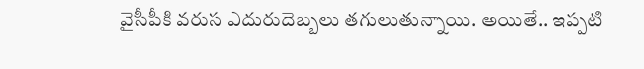వైసీపీకి వరుస ఎదురుదెబ్బలు తగులుతున్నాయి. అయితే.. ఇప్పటి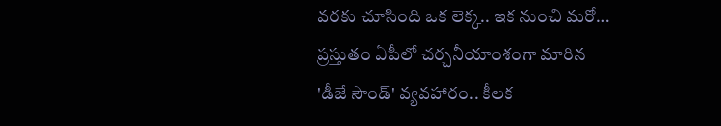వరకు చూసింది ఒక లెక్క.. ఇక నుంచి మరో…
ప్రస్తుతం ఏపీలో చర్చనీయాంశంగా మారిన 'డీజే సౌండ్' వ్యవహారం.. కీలక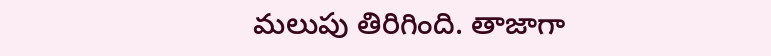మలుపు తిరిగింది. తాజాగా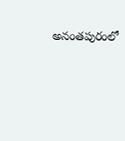అనంతపురంలో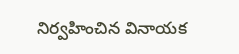నిర్వహించిన వినాయక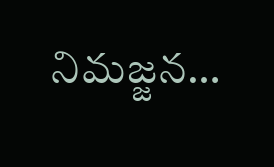నిమజ్జన…